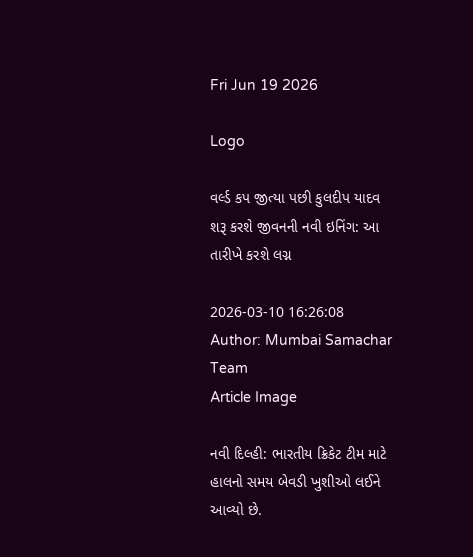Fri Jun 19 2026

Logo

વર્લ્ડ કપ જીત્યા પછી કુલદીપ યાદવ શરૂ કરશે જીવનની નવી ઇનિંગ: આ તારીખે કરશે લગ્ન

2026-03-10 16:26:08
Author: Mumbai Samachar Team
Article Image

નવી દિલ્હી: ભારતીય ક્રિકેટ ટીમ માટે હાલનો સમય બેવડી ખુશીઓ લઈને આવ્યો છે.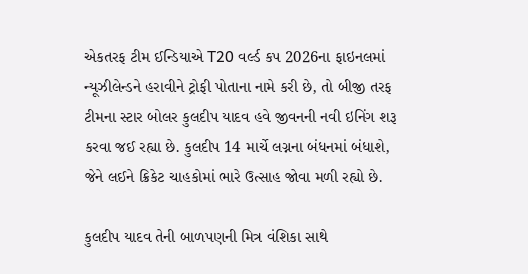એકતરફ ટીમ ઈન્ડિયાએ T20 વર્લ્ડ કપ 2026ના ફાઇનલમાં ન્યૂઝીલેન્ડને હરાવીને ટ્રોફી પોતાના નામે કરી છે, તો બીજી તરફ ટીમના સ્ટાર બોલર કુલદીપ યાદવ હવે જીવનની નવી ઇનિંગ શરૂ કરવા જઈ રહ્યા છે. કુલદીપ 14 માર્ચે લગ્નના બંધનમાં બંધાશે, જેને લઈને ક્રિકેટ ચાહકોમાં ભારે ઉત્સાહ જોવા મળી રહ્યો છે.

કુલદીપ યાદવ તેની બાળપણની મિત્ર વંશિકા સાથે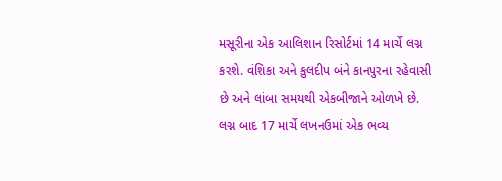મસૂરીના એક આલિશાન રિસોર્ટમાં 14 માર્ચે લગ્ન કરશે. વંશિકા અને કુલદીપ બંને કાનપુરના રહેવાસી છે અને લાંબા સમયથી એકબીજાને ઓળખે છે. લગ્ન બાદ 17 માર્ચે લખનઉમાં એક ભવ્ય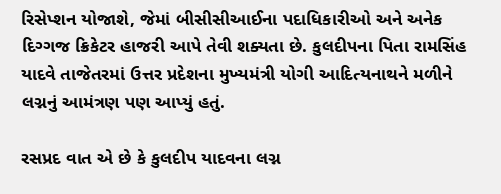રિસેપ્શન યોજાશે, જેમાં બીસીસીઆઈના પદાધિકારીઓ અને અનેક દિગ્ગજ ક્રિકેટર હાજરી આપે તેવી શક્યતા છે. કુલદીપના પિતા રામસિંહ યાદવે તાજેતરમાં ઉત્તર પ્રદેશના મુખ્યમંત્રી યોગી આદિત્યનાથને મળીને લગ્નનું આમંત્રણ પણ આપ્યું હતું.

રસપ્રદ વાત એ છે કે કુલદીપ યાદવના લગ્ન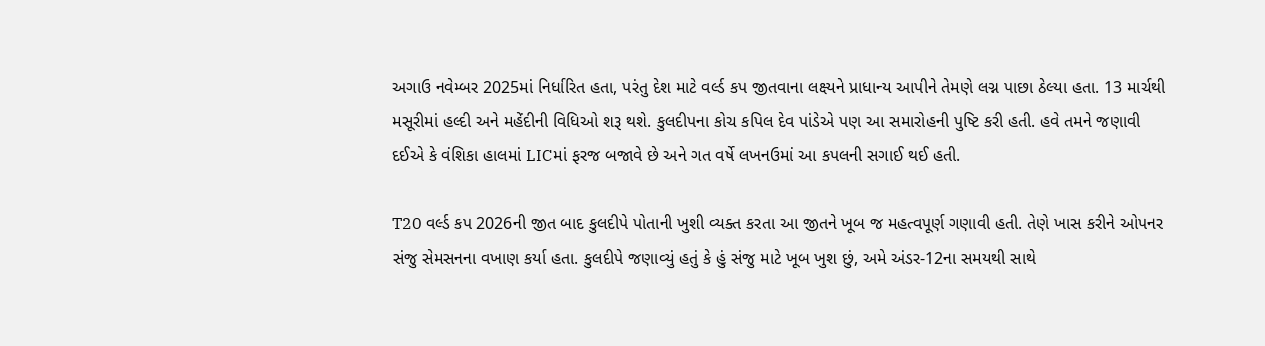અગાઉ નવેમ્બર 2025માં નિર્ધારિત હતા, પરંતુ દેશ માટે વર્લ્ડ કપ જીતવાના લક્ષ્યને પ્રાધાન્ય આપીને તેમણે લગ્ન પાછા ઠેલ્યા હતા. 13 માર્ચથી મસૂરીમાં હલ્દી અને મહેંદીની વિધિઓ શરૂ થશે. કુલદીપના કોચ કપિલ દેવ પાંડેએ પણ આ સમારોહની પુષ્ટિ કરી હતી. હવે તમને જણાવી દઈએ કે વંશિકા હાલમાં LICમાં ફરજ બજાવે છે અને ગત વર્ષે લખનઉમાં આ કપલની સગાઈ થઈ હતી.

T20 વર્લ્ડ કપ 2026ની જીત બાદ કુલદીપે પોતાની ખુશી વ્યક્ત કરતા આ જીતને ખૂબ જ મહત્વપૂર્ણ ગણાવી હતી. તેણે ખાસ કરીને ઓપનર સંજુ સેમસનના વખાણ કર્યા હતા. કુલદીપે જણાવ્યું હતું કે હું સંજુ માટે ખૂબ ખુશ છું, અમે અંડર-12ના સમયથી સાથે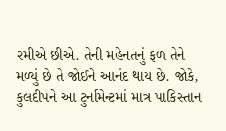રમીએ છીએ. તેની મહેનતનું ફળ તેને મળ્યું છે તે જોઈને આનંદ થાય છે. જોકે, કુલદીપને આ ટુર્નામેન્ટમાં માત્ર પાકિસ્તાન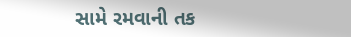સામે રમવાની તક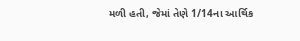મળી હતી, જેમાં તેણે 1/14ના આર્થિક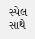સ્પેલ સાથે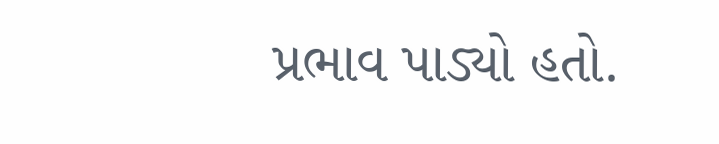પ્રભાવ પાડ્યો હતો.